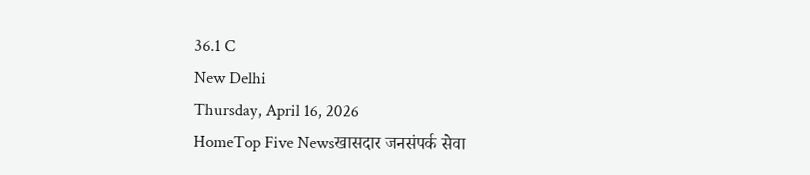36.1 C
New Delhi
Thursday, April 16, 2026
HomeTop Five Newsखासदार जनसंपर्क सेवा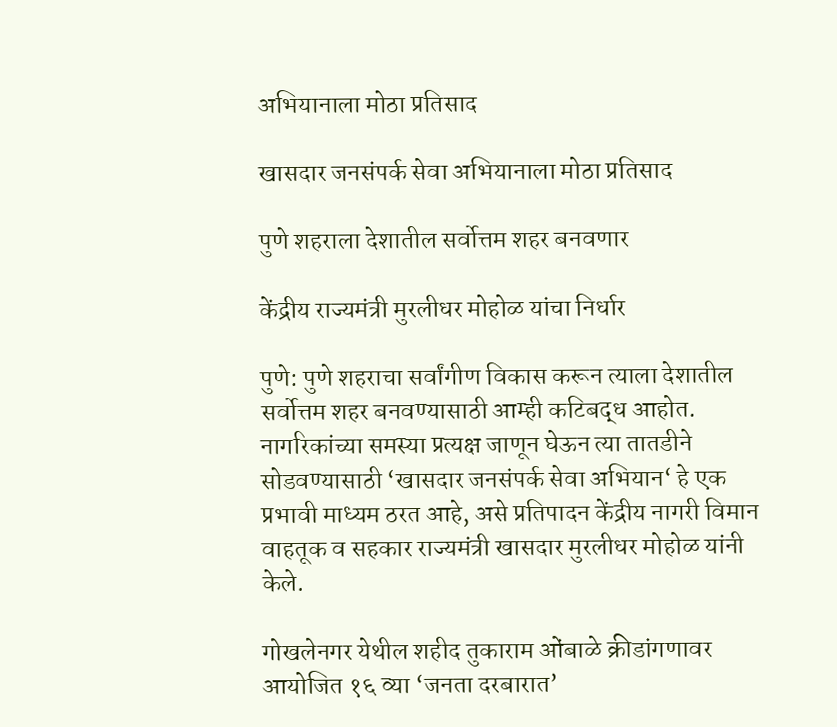अभियानाला मोठा प्रतिसाद

खासदार जनसंपर्क सेवा अभियानाला मोठा प्रतिसाद

पुणे शहराला देशातील सर्वोत्तम शहर बनवणार

केंद्रीय राज्यमंत्री मुरलीधर मोहोळ यांचा निर्धार

पुणे: पुणे शहराचा सर्वांगीण विकास करून त्याला देशातील सर्वोत्तम शहर बनवण्यासाठी आम्ही कटिबद्ध आहोत. नागरिकांच्या समस्या प्रत्यक्ष जाणून घेऊन त्या तातडीने सोडवण्यासाठी ‘खासदार जनसंपर्क सेवा अभियान‘ हे एक प्रभावी माध्यम ठरत आहे, असे प्रतिपादन केंद्रीय नागरी विमान वाहतूक व सहकार राज्यमंत्री खासदार मुरलीधर मोहोळ यांनी केले.

गोखलेनगर येथील शहीद तुकाराम ओंबाळे क्रीडांगणावर आयोजित १६ व्या ‘जनता दरबारात’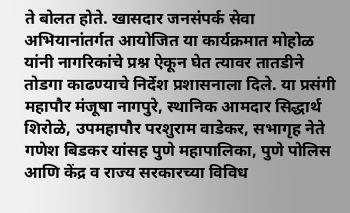ते बोलत होते. खासदार जनसंपर्क सेवा अभियानांतर्गत आयोजित या कार्यक्रमात मोहोळ यांनी नागरिकांचे प्रश्न ऐकून घेत त्यावर तातडीने तोडगा काढण्याचे निर्देश प्रशासनाला दिले. या प्रसंगी महापौर मंजूषा नागपुरे, स्थानिक आमदार सिद्धार्थ शिरोळे, उपमहापौर परशुराम वाडेकर, सभागृह नेते गणेश बिडकर यांसह पुणे महापालिका, पुणे पोलिस आणि केंद्र व राज्य सरकारच्या विविध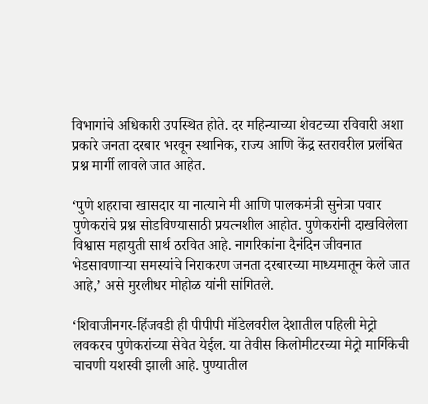विभागांचे अधिकारी उपस्थित होते. दर महिन्याच्या शेवटच्या रविवारी अशा प्रकारे जनता दरबार भरवून स्थानिक, राज्य आणि केंद्र स्तरावरील प्रलंबित प्रश्न मार्गी लावले जात आहेत.

‘पुणे शहराचा खासदार या नात्याने मी आणि पालकमंत्री सुनेत्रा पवार पुणेकरांचे प्रश्न सोडविण्यासाठी प्रयत्नशील आहोत. पुणेकरांनी दाखविलेला विश्वास महायुती सार्थ ठरवित आहे. नागरिकांना दैनंदिन जीवनात भेडसावणाऱ्या समस्यांचे निराकरण जनता दरबारच्या माध्यमातून केले जात आहे,’ असे मुरलीधर मोहोळ यांनी सांगितले.

‘शिवाजीनगर-हिंजवडी ही पीपीपी मॉडेलवरील देशातील पहिली मेट्रो लवकरच पुणेकरांच्या सेवेत येईल. या तेवीस किलोमीटरच्या मेट्रो मार्गिकेची चाचणी यशस्वी झाली आहे. पुण्यातील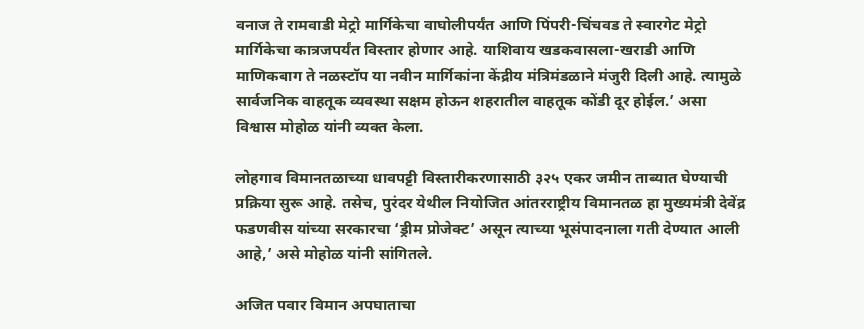वनाज ते रामवाडी मेट्रो मार्गिकेचा वाघोलीपर्यंत आणि पिंपरी-चिंचवड ते स्वारगेट मेट्रो मार्गिकेचा कात्रजपर्यंत विस्तार होणार आहे. याशिवाय खडकवासला-खराडी आणि माणिकबाग ते नळस्टॉप या नवीन मार्गिकांना केंद्रीय मंत्रिमंडळाने मंजुरी दिली आहे. त्यामुळे सार्वजनिक वाहतूक व्यवस्था सक्षम होऊन शहरातील वाहतूक कोंडी दूर होईल.’ असा विश्वास मोहोळ यांनी व्यक्त केला.

लोहगाव विमानतळाच्या धावपट्टी विस्तारीकरणासाठी ३२५ एकर जमीन ताब्यात घेण्याची प्रक्रिया सुरू आहे. तसेच, पुरंदर येथील नियोजित आंतरराष्ट्रीय विमानतळ हा मुख्यमंत्री देवेंद्र फडणवीस यांच्या सरकारचा ‘ड्रीम प्रोजेक्ट’ असून त्याच्या भूसंपादनाला गती देण्यात आली आहे,’ असे मोहोळ यांनी सांगितले.

अजित पवार विमान अपघाताचा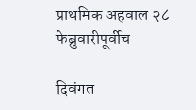प्राथमिक अहवाल २८ फेब्रुवारीपूर्वीच

दिवंगत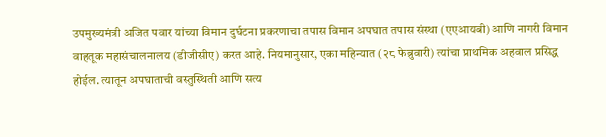उपमुख्यमंत्री अजित पवार यांच्या विमान दुर्घटना प्रकरणाचा तपास विमान अपघात तपास संस्था (एएआयबी) आणि नागरी विमान वाहतूक महासंचालनालय (डीजीसीए) करत आहे. नियमानुसार, एका महिन्यात (२८ फेब्रुवारी) त्यांचा प्राथमिक अहवाल प्रसिद्ध होईल. त्यातून अपघाताची वस्तुस्थिती आणि सत्य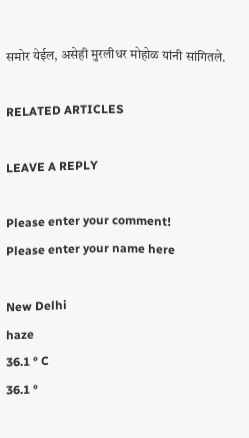समोर येईल, असेही मुरलीधर मोहोळ यांनी सांगितले.

RELATED ARTICLES

LEAVE A REPLY

Please enter your comment!
Please enter your name here

New Delhi
haze
36.1 ° C
36.1 °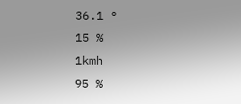36.1 °
15 %
1kmh
95 %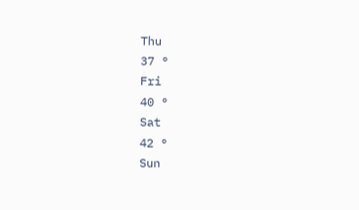Thu
37 °
Fri
40 °
Sat
42 °
Sun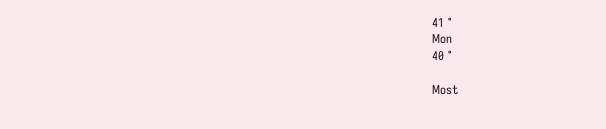41 °
Mon
40 °

Most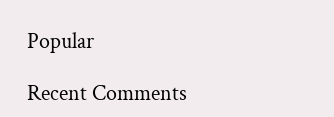Popular

Recent Comments